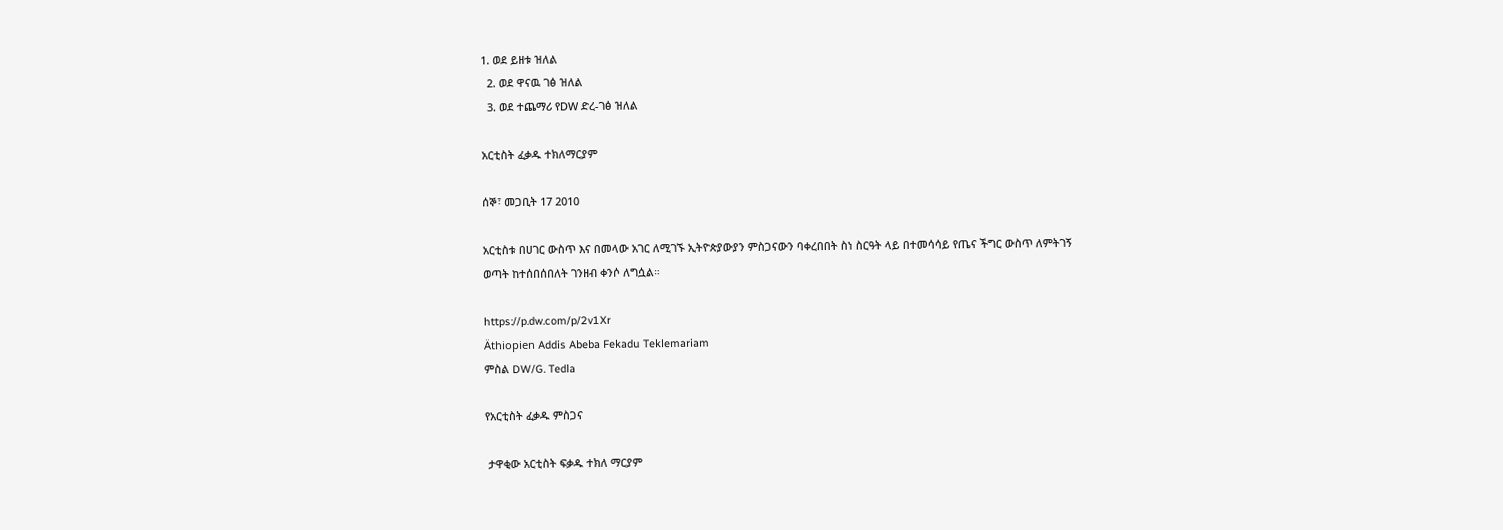1. ወደ ይዘቱ ዝለል
  2. ወደ ዋናዉ ገፅ ዝለል
  3. ወደ ተጨማሪ የDW ድረ-ገፅ ዝለል

አርቲስት ፈቃዱ ተክለማርያም

ሰኞ፣ መጋቢት 17 2010

አርቲስቱ በሀገር ውስጥ እና በመላው አገር ለሚገኙ ኢትዮጵያውያን ምስጋናውን ባቀረበበት ስነ ስርዓት ላይ በተመሳሳይ የጤና ችግር ውስጥ ለምትገኝ ወጣት ከተሰበሰበለት ገንዘብ ቀንሶ ለግሷል።

https://p.dw.com/p/2v1Xr
Äthiopien Addis Abeba Fekadu Teklemariam
ምስል DW/G. Tedla

የአርቲስት ፈቃዱ ምስጋና

 ታዋቂው አርቲስት ፍቃዱ ተክለ ማርያም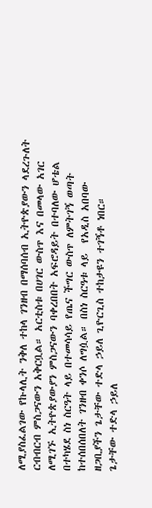ለሚያስፈልገው የኩላሊት ንቅለ ተከላ ገንዘብ በማሰባሰብ ኢትዮጵያውን ላደረጉለት ርብብርብ ምስጋናውን አቅርቧል። አርቲስቱ በሀገር ውስጥ እና በመላው አገር ለሚገኙ ኢትዮጵያውያን ምስጋናውን ባቀረበበት አፍሮዳይት በተባለው ሆቴል በተካሄደ ስነ ስርዓት ላይ በተመሳሳይ የጤና ችግር ውስጥ ለምትገኝ ወጣት ከተሰበሰበለት ገንዘብ ቀንሶ ለግሷል። በስነ ስርዓቱ ላይ  የአዲስ አበባው ዘጋቢያችን ጌታቸው ተድላ ኃይለ ጊዮርጊስ ተከታዩን ተገኝቶ ነበር።
ጌታቸው ተድላ ኃይለ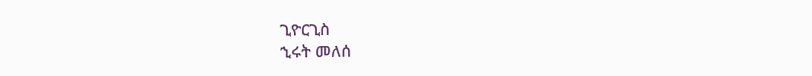ጊዮርጊስ
ኂሩት መለሰ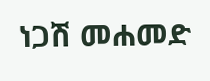ነጋሽ መሐመድ